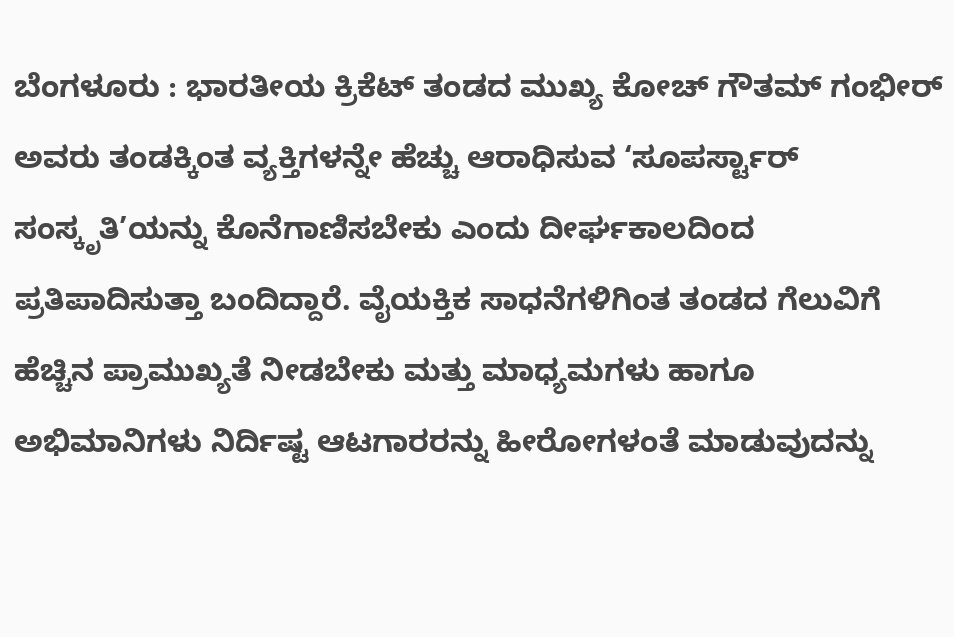ಬೆಂಗಳೂರು : ಭಾರತೀಯ ಕ್ರಿಕೆಟ್ ತಂಡದ ಮುಖ್ಯ ಕೋಚ್ ಗೌತಮ್ ಗಂಭೀರ್ ಅವರು ತಂಡಕ್ಕಿಂತ ವ್ಯಕ್ತಿಗಳನ್ನೇ ಹೆಚ್ಚು ಆರಾಧಿಸುವ ‘ಸೂಪರ್ಸ್ಟಾರ್ ಸಂಸ್ಕೃತಿ’ಯನ್ನು ಕೊನೆಗಾಣಿಸಬೇಕು ಎಂದು ದೀರ್ಘಕಾಲದಿಂದ ಪ್ರತಿಪಾದಿಸುತ್ತಾ ಬಂದಿದ್ದಾರೆ. ವೈಯಕ್ತಿಕ ಸಾಧನೆಗಳಿಗಿಂತ ತಂಡದ ಗೆಲುವಿಗೆ ಹೆಚ್ಚಿನ ಪ್ರಾಮುಖ್ಯತೆ ನೀಡಬೇಕು ಮತ್ತು ಮಾಧ್ಯಮಗಳು ಹಾಗೂ ಅಭಿಮಾನಿಗಳು ನಿರ್ದಿಷ್ಟ ಆಟಗಾರರನ್ನು ಹೀರೋಗಳಂತೆ ಮಾಡುವುದನ್ನು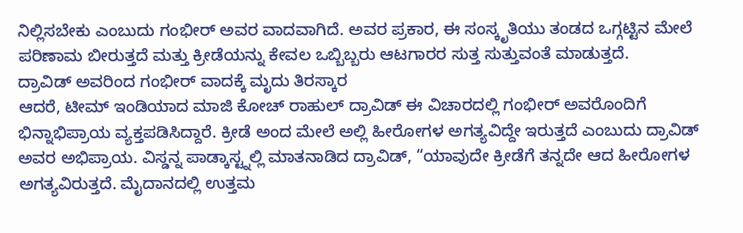ನಿಲ್ಲಿಸಬೇಕು ಎಂಬುದು ಗಂಭೀರ್ ಅವರ ವಾದವಾಗಿದೆ. ಅವರ ಪ್ರಕಾರ, ಈ ಸಂಸ್ಕೃತಿಯು ತಂಡದ ಒಗ್ಗಟ್ಟಿನ ಮೇಲೆ ಪರಿಣಾಮ ಬೀರುತ್ತದೆ ಮತ್ತು ಕ್ರೀಡೆಯನ್ನು ಕೇವಲ ಒಬ್ಬಿಬ್ಬರು ಆಟಗಾರರ ಸುತ್ತ ಸುತ್ತುವಂತೆ ಮಾಡುತ್ತದೆ.
ದ್ರಾವಿಡ್ ಅವರಿಂದ ಗಂಭೀರ್ ವಾದಕ್ಕೆ ಮೃದು ತಿರಸ್ಕಾರ
ಆದರೆ, ಟೀಮ್ ಇಂಡಿಯಾದ ಮಾಜಿ ಕೋಚ್ ರಾಹುಲ್ ದ್ರಾವಿಡ್ ಈ ವಿಚಾರದಲ್ಲಿ ಗಂಭೀರ್ ಅವರೊಂದಿಗೆ ಭಿನ್ನಾಭಿಪ್ರಾಯ ವ್ಯಕ್ತಪಡಿಸಿದ್ದಾರೆ. ಕ್ರೀಡೆ ಅಂದ ಮೇಲೆ ಅಲ್ಲಿ ಹೀರೋಗಳ ಅಗತ್ಯವಿದ್ದೇ ಇರುತ್ತದೆ ಎಂಬುದು ದ್ರಾವಿಡ್ ಅವರ ಅಭಿಪ್ರಾಯ. ವಿಸ್ಡನ್ನ ಪಾಡ್ಕಾಸ್ಟ್ನಲ್ಲಿ ಮಾತನಾಡಿದ ದ್ರಾವಿಡ್, “ಯಾವುದೇ ಕ್ರೀಡೆಗೆ ತನ್ನದೇ ಆದ ಹೀರೋಗಳ ಅಗತ್ಯವಿರುತ್ತದೆ. ಮೈದಾನದಲ್ಲಿ ಉತ್ತಮ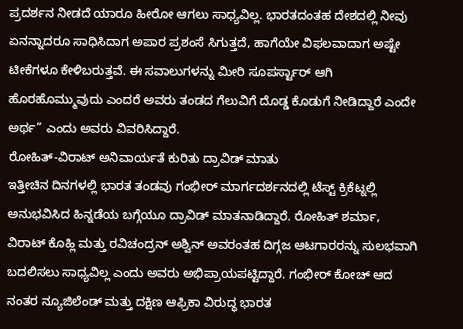ಪ್ರದರ್ಶನ ನೀಡದೆ ಯಾರೂ ಹೀರೋ ಆಗಲು ಸಾಧ್ಯವಿಲ್ಲ. ಭಾರತದಂತಹ ದೇಶದಲ್ಲಿ ನೀವು ಏನನ್ನಾದರೂ ಸಾಧಿಸಿದಾಗ ಅಪಾರ ಪ್ರಶಂಸೆ ಸಿಗುತ್ತದೆ, ಹಾಗೆಯೇ ವಿಫಲವಾದಾಗ ಅಷ್ಟೇ ಟೀಕೆಗಳೂ ಕೇಳಿಬರುತ್ತವೆ. ಈ ಸವಾಲುಗಳನ್ನು ಮೀರಿ ಸೂಪರ್ಸ್ಟಾರ್ ಆಗಿ ಹೊರಹೊಮ್ಮುವುದು ಎಂದರೆ ಅವರು ತಂಡದ ಗೆಲುವಿಗೆ ದೊಡ್ಡ ಕೊಡುಗೆ ನೀಡಿದ್ದಾರೆ ಎಂದೇ ಅರ್ಥ” ಎಂದು ಅವರು ವಿವರಿಸಿದ್ದಾರೆ.
ರೋಹಿತ್-ವಿರಾಟ್ ಅನಿವಾರ್ಯತೆ ಕುರಿತು ದ್ರಾವಿಡ್ ಮಾತು
ಇತ್ತೀಚಿನ ದಿನಗಳಲ್ಲಿ ಭಾರತ ತಂಡವು ಗಂಭೀರ್ ಮಾರ್ಗದರ್ಶನದಲ್ಲಿ ಟೆಸ್ಟ್ ಕ್ರಿಕೆಟ್ನಲ್ಲಿ ಅನುಭವಿಸಿದ ಹಿನ್ನಡೆಯ ಬಗ್ಗೆಯೂ ದ್ರಾವಿಡ್ ಮಾತನಾಡಿದ್ದಾರೆ. ರೋಹಿತ್ ಶರ್ಮಾ, ವಿರಾಟ್ ಕೊಹ್ಲಿ ಮತ್ತು ರವಿಚಂದ್ರನ್ ಅಶ್ವಿನ್ ಅವರಂತಹ ದಿಗ್ಗಜ ಆಟಗಾರರನ್ನು ಸುಲಭವಾಗಿ ಬದಲಿಸಲು ಸಾಧ್ಯವಿಲ್ಲ ಎಂದು ಅವರು ಅಭಿಪ್ರಾಯಪಟ್ಟಿದ್ದಾರೆ. ಗಂಭೀರ್ ಕೋಚ್ ಆದ ನಂತರ ನ್ಯೂಜಿಲೆಂಡ್ ಮತ್ತು ದಕ್ಷಿಣ ಆಫ್ರಿಕಾ ವಿರುದ್ಧ ಭಾರತ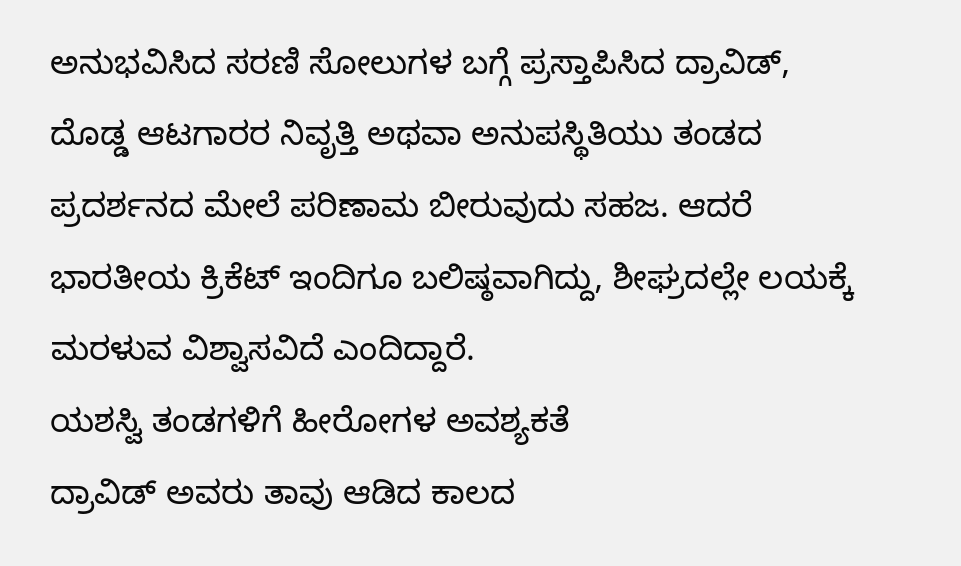ಅನುಭವಿಸಿದ ಸರಣಿ ಸೋಲುಗಳ ಬಗ್ಗೆ ಪ್ರಸ್ತಾಪಿಸಿದ ದ್ರಾವಿಡ್, ದೊಡ್ಡ ಆಟಗಾರರ ನಿವೃತ್ತಿ ಅಥವಾ ಅನುಪಸ್ಥಿತಿಯು ತಂಡದ ಪ್ರದರ್ಶನದ ಮೇಲೆ ಪರಿಣಾಮ ಬೀರುವುದು ಸಹಜ. ಆದರೆ ಭಾರತೀಯ ಕ್ರಿಕೆಟ್ ಇಂದಿಗೂ ಬಲಿಷ್ಠವಾಗಿದ್ದು, ಶೀಘ್ರದಲ್ಲೇ ಲಯಕ್ಕೆ ಮರಳುವ ವಿಶ್ವಾಸವಿದೆ ಎಂದಿದ್ದಾರೆ.
ಯಶಸ್ವಿ ತಂಡಗಳಿಗೆ ಹೀರೋಗಳ ಅವಶ್ಯಕತೆ
ದ್ರಾವಿಡ್ ಅವರು ತಾವು ಆಡಿದ ಕಾಲದ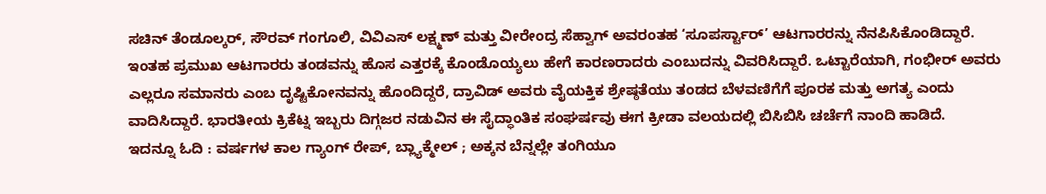ಸಚಿನ್ ತೆಂಡೂಲ್ಕರ್, ಸೌರವ್ ಗಂಗೂಲಿ, ವಿವಿಎಸ್ ಲಕ್ಷ್ಮಣ್ ಮತ್ತು ವೀರೇಂದ್ರ ಸೆಹ್ವಾಗ್ ಅವರಂತಹ ‘ಸೂಪರ್ಸ್ಟಾರ್’ ಆಟಗಾರರನ್ನು ನೆನಪಿಸಿಕೊಂಡಿದ್ದಾರೆ. ಇಂತಹ ಪ್ರಮುಖ ಆಟಗಾರರು ತಂಡವನ್ನು ಹೊಸ ಎತ್ತರಕ್ಕೆ ಕೊಂಡೊಯ್ಯಲು ಹೇಗೆ ಕಾರಣರಾದರು ಎಂಬುದನ್ನು ವಿವರಿಸಿದ್ದಾರೆ. ಒಟ್ಟಾರೆಯಾಗಿ, ಗಂಭೀರ್ ಅವರು ಎಲ್ಲರೂ ಸಮಾನರು ಎಂಬ ದೃಷ್ಟಿಕೋನವನ್ನು ಹೊಂದಿದ್ದರೆ, ದ್ರಾವಿಡ್ ಅವರು ವೈಯಕ್ತಿಕ ಶ್ರೇಷ್ಠತೆಯು ತಂಡದ ಬೆಳವಣಿಗೆಗೆ ಪೂರಕ ಮತ್ತು ಅಗತ್ಯ ಎಂದು ವಾದಿಸಿದ್ದಾರೆ. ಭಾರತೀಯ ಕ್ರಿಕೆಟ್ನ ಇಬ್ಬರು ದಿಗ್ಗಜರ ನಡುವಿನ ಈ ಸೈದ್ಧಾಂತಿಕ ಸಂಘರ್ಷವು ಈಗ ಕ್ರೀಡಾ ವಲಯದಲ್ಲಿ ಬಿಸಿಬಿಸಿ ಚರ್ಚೆಗೆ ನಾಂದಿ ಹಾಡಿದೆ.
ಇದನ್ನೂ ಓದಿ : ವರ್ಷಗಳ ಕಾಲ ಗ್ಯಾಂಗ್ ರೇಪ್, ಬ್ಲ್ಯಾಕ್ಮೇಲ್ ; ಅಕ್ಕನ ಬೆನ್ನಲ್ಲೇ ತಂಗಿಯೂ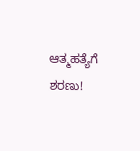ಆತ್ಮಹತ್ಯೆಗೆ ಶರಣು!